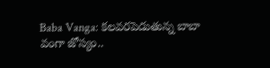Baba Vanga: కలవరపెడుతున్న బాబా వంగా జోస్యం..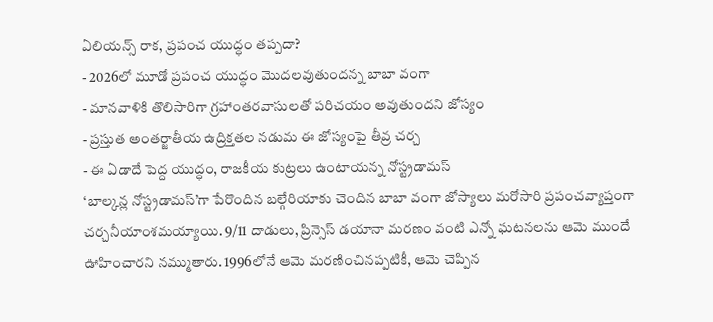ఏలియన్స్ రాక, ప్రపంచ యుద్ధం తప్పదా?
- 2026లో మూడో ప్రపంచ యుద్ధం మొదలవుతుందన్న బాబా వంగా
- మానవాళికి తొలిసారిగా గ్రహాంతరవాసులతో పరిచయం అవుతుందని జోస్యం
- ప్రస్తుత అంతర్జాతీయ ఉద్రిక్తతల నడుమ ఈ జోస్యంపై తీవ్ర చర్చ
- ఈ ఏడాదే పెద్ద యుద్ధం, రాజకీయ కుట్రలు ఉంటాయన్న నోస్ట్రడామస్
‘బాల్కన్ల నోస్ట్రడామస్’గా పేరొందిన బల్గేరియాకు చెందిన బాబా వంగా జోస్యాలు మరోసారి ప్రపంచవ్యాప్తంగా చర్చనీయాంశమయ్యాయి. 9/11 దాడులు, ప్రిన్సెస్ డయానా మరణం వంటి ఎన్నో ఘటనలను ఆమె ముందే ఊహించారని నమ్ముతారు. 1996లోనే ఆమె మరణించినప్పటికీ, ఆమె చెప్పిన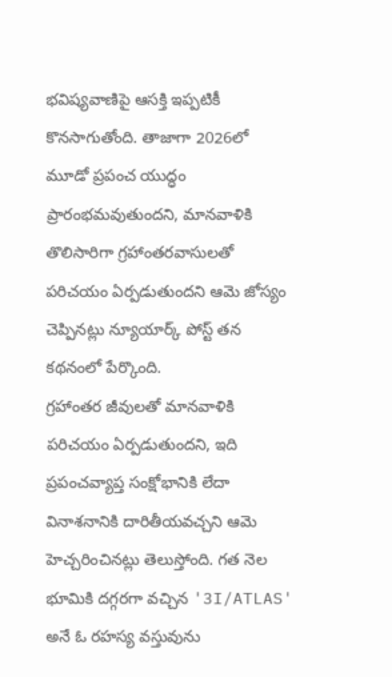భవిష్యవాణిపై ఆసక్తి ఇప్పటికీ కొనసాగుతోంది. తాజాగా 2026లో మూడో ప్రపంచ యుద్ధం ప్రారంభమవుతుందని, మానవాళికి తొలిసారిగా గ్రహాంతరవాసులతో పరిచయం ఏర్పడుతుందని ఆమె జోస్యం చెప్పినట్లు న్యూయార్క్ పోస్ట్ తన కథనంలో పేర్కొంది.
గ్రహాంతర జీవులతో మానవాళికి పరిచయం ఏర్పడుతుందని, ఇది ప్రపంచవ్యాప్త సంక్షోభానికి లేదా వినాశనానికి దారితీయవచ్చని ఆమె హెచ్చరించినట్లు తెలుస్తోంది. గత నెల భూమికి దగ్గరగా వచ్చిన '3I/ATLAS' అనే ఓ రహస్య వస్తువును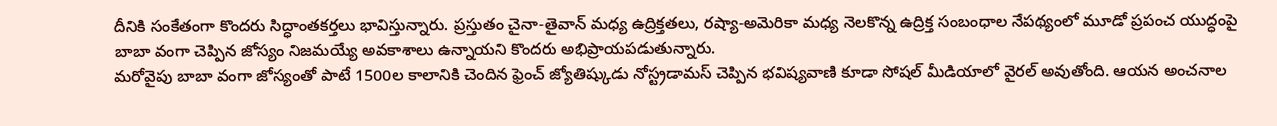దీనికి సంకేతంగా కొందరు సిద్ధాంతకర్తలు భావిస్తున్నారు. ప్రస్తుతం చైనా-తైవాన్ మధ్య ఉద్రిక్తతలు, రష్యా-అమెరికా మధ్య నెలకొన్న ఉద్రిక్త సంబంధాల నేపథ్యంలో మూడో ప్రపంచ యుద్ధంపై బాబా వంగా చెప్పిన జోస్యం నిజమయ్యే అవకాశాలు ఉన్నాయని కొందరు అభిప్రాయపడుతున్నారు.
మరోవైపు బాబా వంగా జోస్యంతో పాటే 1500ల కాలానికి చెందిన ఫ్రెంచ్ జ్యోతిష్కుడు నోస్ట్రడామస్ చెప్పిన భవిష్యవాణి కూడా సోషల్ మీడియాలో వైరల్ అవుతోంది. ఆయన అంచనాల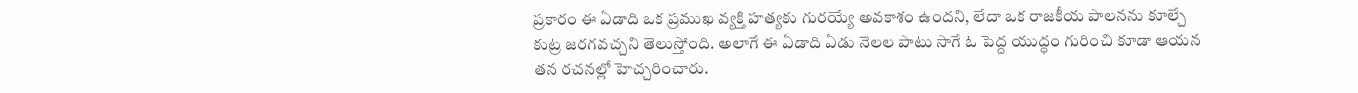ప్రకారం ఈ ఏడాది ఒక ప్రముఖ వ్యక్తి హత్యకు గురయ్యే అవకాశం ఉందని, లేదా ఒక రాజకీయ పాలనను కూల్చే కుట్ర జరగవచ్చని తెలుస్తోంది. అలాగే ఈ ఏడాది ఏడు నెలల పాటు సాగే ఓ పెద్ద యుద్ధం గురించి కూడా ఆయన తన రచనల్లో హెచ్చరించారు.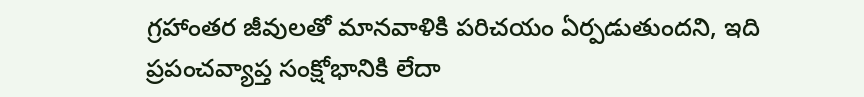గ్రహాంతర జీవులతో మానవాళికి పరిచయం ఏర్పడుతుందని, ఇది ప్రపంచవ్యాప్త సంక్షోభానికి లేదా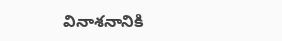వినాశనానికి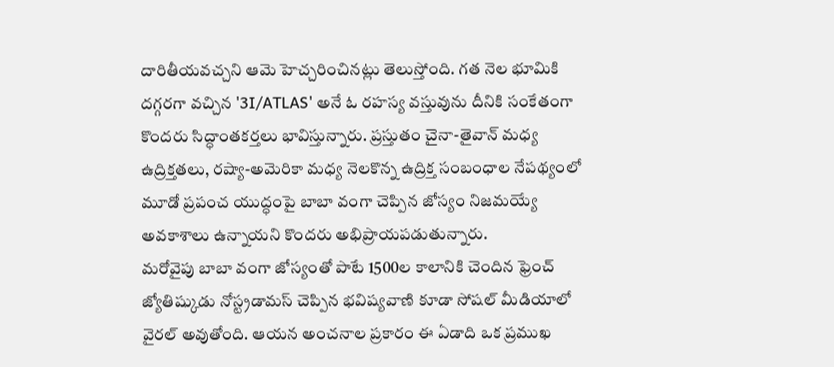దారితీయవచ్చని ఆమె హెచ్చరించినట్లు తెలుస్తోంది. గత నెల భూమికి దగ్గరగా వచ్చిన '3I/ATLAS' అనే ఓ రహస్య వస్తువును దీనికి సంకేతంగా కొందరు సిద్ధాంతకర్తలు భావిస్తున్నారు. ప్రస్తుతం చైనా-తైవాన్ మధ్య ఉద్రిక్తతలు, రష్యా-అమెరికా మధ్య నెలకొన్న ఉద్రిక్త సంబంధాల నేపథ్యంలో మూడో ప్రపంచ యుద్ధంపై బాబా వంగా చెప్పిన జోస్యం నిజమయ్యే అవకాశాలు ఉన్నాయని కొందరు అభిప్రాయపడుతున్నారు.
మరోవైపు బాబా వంగా జోస్యంతో పాటే 1500ల కాలానికి చెందిన ఫ్రెంచ్ జ్యోతిష్కుడు నోస్ట్రడామస్ చెప్పిన భవిష్యవాణి కూడా సోషల్ మీడియాలో వైరల్ అవుతోంది. ఆయన అంచనాల ప్రకారం ఈ ఏడాది ఒక ప్రముఖ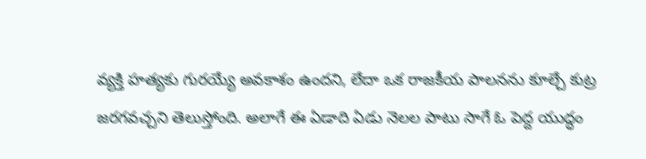వ్యక్తి హత్యకు గురయ్యే అవకాశం ఉందని, లేదా ఒక రాజకీయ పాలనను కూల్చే కుట్ర జరగవచ్చని తెలుస్తోంది. అలాగే ఈ ఏడాది ఏడు నెలల పాటు సాగే ఓ పెద్ద యుద్ధం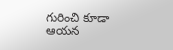గురించి కూడా ఆయన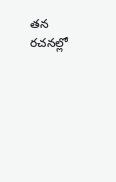తన రచనల్లో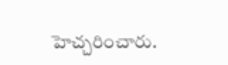హెచ్చరించారు.